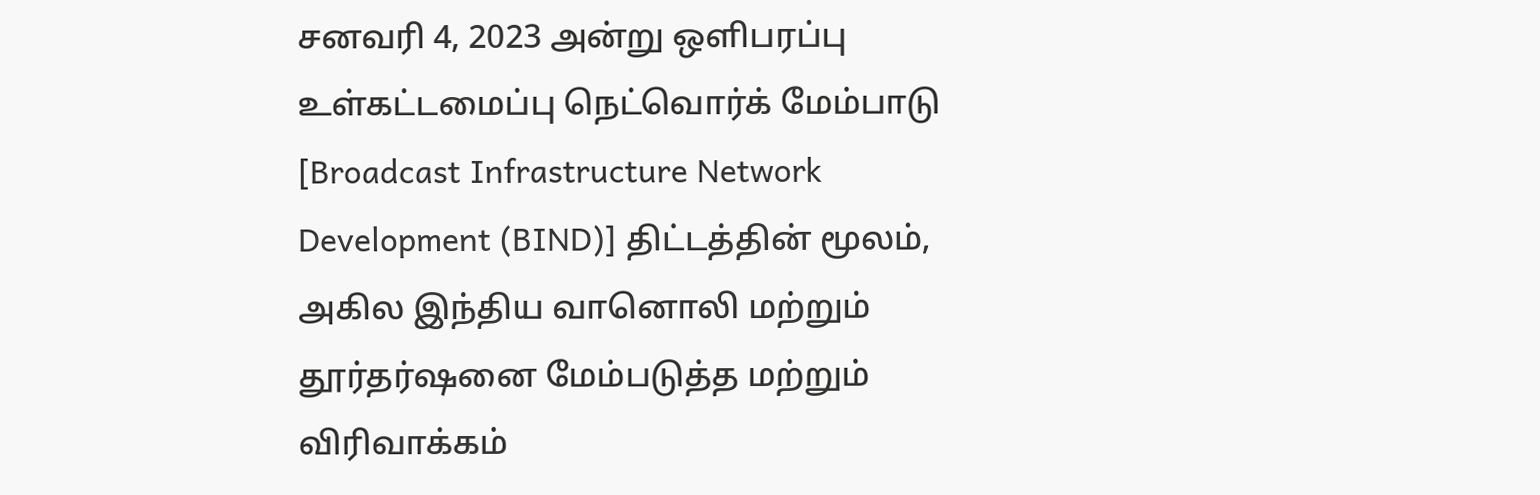சனவரி 4, 2023 அன்று ஒளிபரப்பு உள்கட்டமைப்பு நெட்வொர்க் மேம்பாடு [Broadcast Infrastructure Network Development (BIND)] திட்டத்தின் மூலம், அகில இந்திய வானொலி மற்றும் தூர்தர்ஷனை மேம்படுத்த மற்றும் விரிவாக்கம்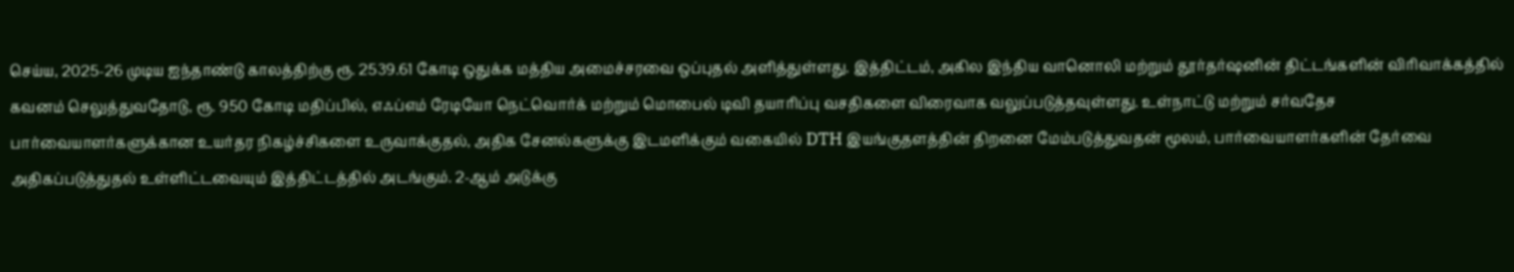செய்ய, 2025-26 முடிய ஐந்தாண்டு காலத்திற்கு ரூ. 2539.61 கோடி ஒதுக்க மத்திய அமைச்சரவை ஒப்புதல் அளித்துள்ளது. இத்திட்டம், அகில இந்திய வானொலி மற்றும் தூர்தர்ஷனின் திட்டங்களின் விரிவாக்கத்தில் கவனம் செலுத்துவதோடு, ரூ. 950 கோடி மதிப்பில், எஃப்எம் ரேடியோ நெட்வொர்க் மற்றும் மொபைல் டிவி தயாரிப்பு வசதிகளை விரைவாக வலுப்படுத்தவுள்ளது. உள்நாட்டு மற்றும் சர்வதேச பார்வையாளர்களுக்கான உயர்தர நிகழ்ச்சிகளை உருவாக்குதல், அதிக சேனல்களுக்கு இடமளிக்கும் வகையில் DTH இயங்குதளத்தின் திறனை மேம்படுத்துவதன் மூலம், பார்வையாளர்களின் தேர்வை அதிகப்படுத்துதல் உள்ளிட்டவையும் இத்திட்டத்தில் அடங்கும். 2-ஆம் அடுக்கு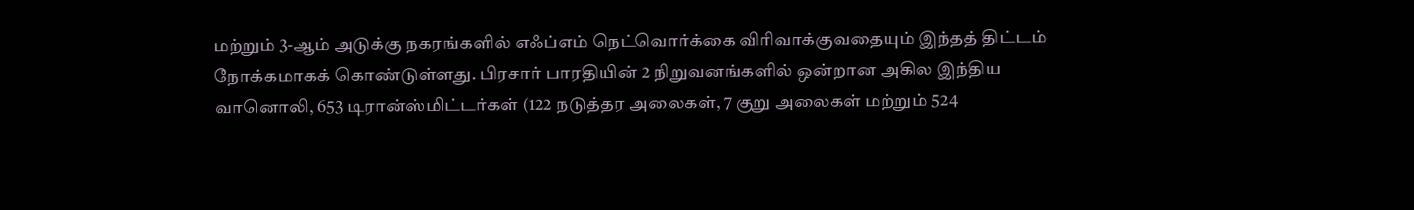மற்றும் 3-ஆம் அடுக்கு நகரங்களில் எஃப்எம் நெட்வொர்க்கை விரிவாக்குவதையும் இந்தத் திட்டம் நோக்கமாகக் கொண்டுள்ளது. பிரசார் பாரதியின் 2 நிறுவனங்களில் ஒன்றான அகில இந்திய வானொலி, 653 டிரான்ஸ்மிட்டர்கள் (122 நடுத்தர அலைகள், 7 குறு அலைகள் மற்றும் 524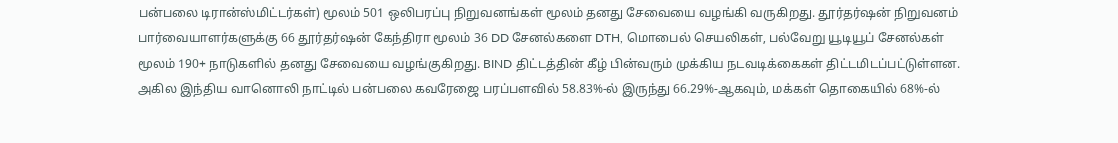பன்பலை டிரான்ஸ்மிட்டர்கள்) மூலம் 501 ஒலிபரப்பு நிறுவனங்கள் மூலம் தனது சேவையை வழங்கி வருகிறது. தூர்தர்ஷன் நிறுவனம் பார்வையாளர்களுக்கு 66 தூர்தர்ஷன் கேந்திரா மூலம் 36 DD சேனல்களை DTH, மொபைல் செயலிகள், பல்வேறு யூடியூப் சேனல்கள் மூலம் 190+ நாடுகளில் தனது சேவையை வழங்குகிறது. BIND திட்டத்தின் கீழ் பின்வரும் முக்கிய நடவடிக்கைகள் திட்டமிடப்பட்டுள்ளன. அகில இந்திய வானொலி நாட்டில் பன்பலை கவரேஜை பரப்பளவில் 58.83%-ல் இருந்து 66.29%-ஆகவும், மக்கள் தொகையில் 68%-ல்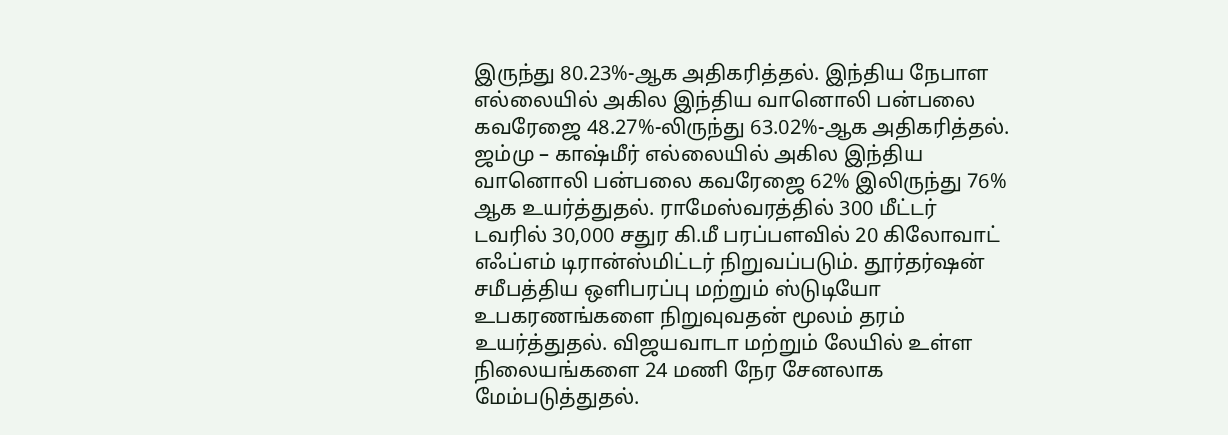இருந்து 80.23%-ஆக அதிகரித்தல். இந்திய நேபாள எல்லையில் அகில இந்திய வானொலி பன்பலை கவரேஜை 48.27%-லிருந்து 63.02%-ஆக அதிகரித்தல். ஜம்மு – காஷ்மீர் எல்லையில் அகில இந்திய வானொலி பன்பலை கவரேஜை 62% இலிருந்து 76% ஆக உயர்த்துதல். ராமேஸ்வரத்தில் 300 மீட்டர் டவரில் 30,000 சதுர கி.மீ பரப்பளவில் 20 கிலோவாட் எஃப்எம் டிரான்ஸ்மிட்டர் நிறுவப்படும். தூர்தர்ஷன் சமீபத்திய ஒளிபரப்பு மற்றும் ஸ்டுடியோ உபகரணங்களை நிறுவுவதன் மூலம் தரம் உயர்த்துதல். விஜயவாடா மற்றும் லேயில் உள்ள நிலையங்களை 24 மணி நேர சேனலாக மேம்படுத்துதல்.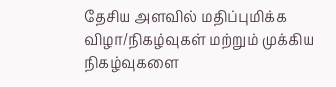தேசிய அளவில் மதிப்புமிக்க விழா/நிகழ்வுகள் மற்றும் முக்கிய நிகழ்வுகளை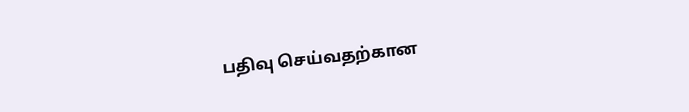பதிவு செய்வதற்கான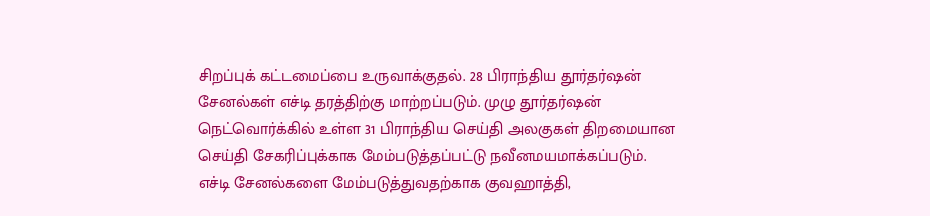சிறப்புக் கட்டமைப்பை உருவாக்குதல். 28 பிராந்திய தூர்தர்ஷன் சேனல்கள் எச்டி தரத்திற்கு மாற்றப்படும். முழு தூர்தர்ஷன் நெட்வொர்க்கில் உள்ள 31 பிராந்திய செய்தி அலகுகள் திறமையான செய்தி சேகரிப்புக்காக மேம்படுத்தப்பட்டு நவீனமயமாக்கப்படும். எச்டி சேனல்களை மேம்படுத்துவதற்காக குவஹாத்தி,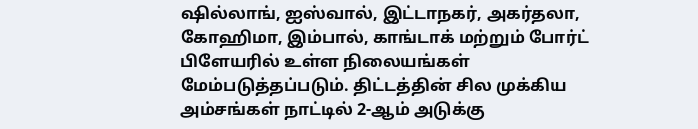ஷில்லாங், ஐஸ்வால், இட்டாநகர், அகர்தலா, கோஹிமா, இம்பால், காங்டாக் மற்றும் போர்ட் பிளேயரில் உள்ள நிலையங்கள் மேம்படுத்தப்படும். திட்டத்தின் சில முக்கிய அம்சங்கள் நாட்டில் 2-ஆம் அடுக்கு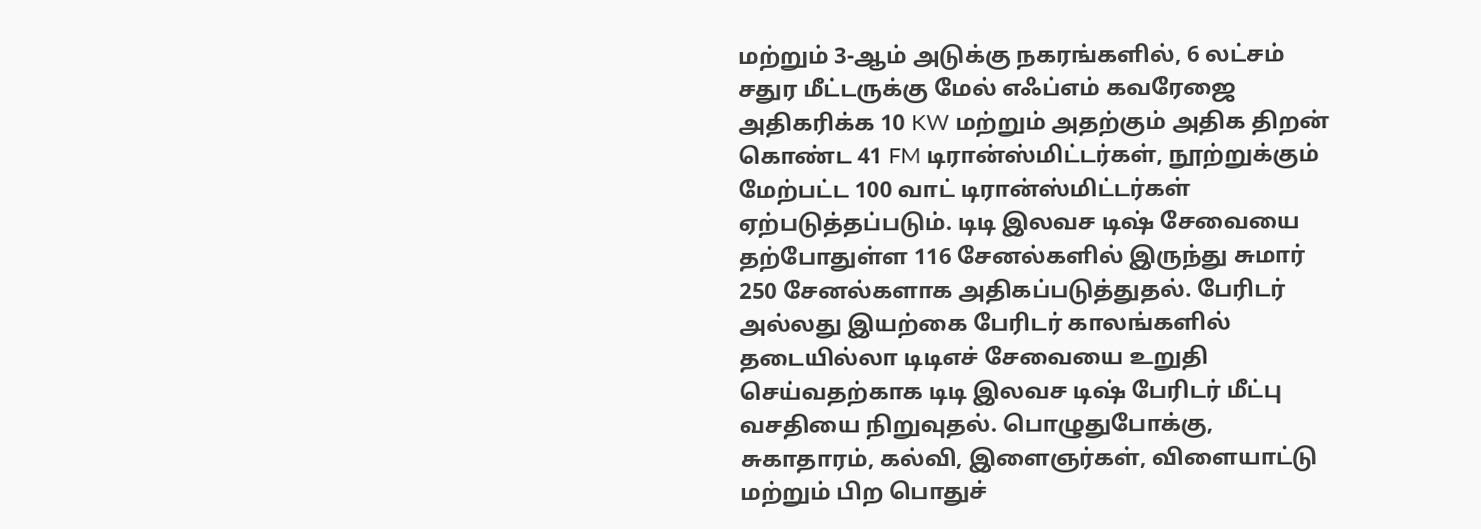மற்றும் 3-ஆம் அடுக்கு நகரங்களில், 6 லட்சம் சதுர மீட்டருக்கு மேல் எஃப்எம் கவரேஜை அதிகரிக்க 10 KW மற்றும் அதற்கும் அதிக திறன் கொண்ட 41 FM டிரான்ஸ்மிட்டர்கள், நூற்றுக்கும் மேற்பட்ட 100 வாட் டிரான்ஸ்மிட்டர்கள் ஏற்படுத்தப்படும். டிடி இலவச டிஷ் சேவையை தற்போதுள்ள 116 சேனல்களில் இருந்து சுமார் 250 சேனல்களாக அதிகப்படுத்துதல். பேரிடர் அல்லது இயற்கை பேரிடர் காலங்களில் தடையில்லா டிடிஎச் சேவையை உறுதி செய்வதற்காக டிடி இலவச டிஷ் பேரிடர் மீட்பு வசதியை நிறுவுதல். பொழுதுபோக்கு, சுகாதாரம், கல்வி, இளைஞர்கள், விளையாட்டு மற்றும் பிற பொதுச்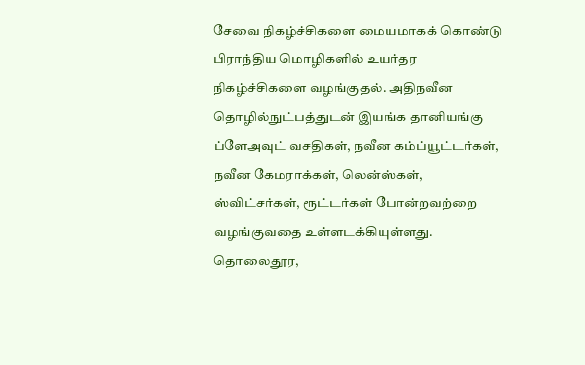சேவை நிகழ்ச்சிகளை மையமாகக் கொண்டு பிராந்திய மொழிகளில் உயர்தர நிகழ்ச்சிகளை வழங்குதல். அதிநவீன தொழில்நுட்பத்துடன் இயங்க தானியங்கு ப்ளேஅவுட் வசதிகள், நவீன கம்ப்யூட்டர்கள், நவீன கேமராக்கள், லென்ஸ்கள், ஸ்விட்சர்கள், ரூட்டர்கள் போன்றவற்றை வழங்குவதை உள்ளடக்கியுள்ளது. தொலைதூர,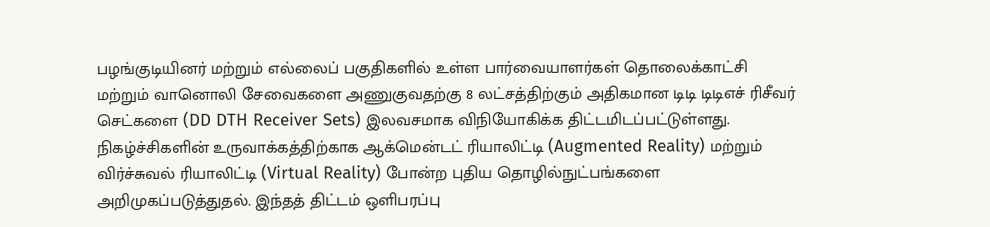பழங்குடியினர் மற்றும் எல்லைப் பகுதிகளில் உள்ள பார்வையாளர்கள் தொலைக்காட்சி மற்றும் வானொலி சேவைகளை அணுகுவதற்கு 8 லட்சத்திற்கும் அதிகமான டிடி டிடிஎச் ரிசீவர் செட்களை (DD DTH Receiver Sets) இலவசமாக விநியோகிக்க திட்டமிடப்பட்டுள்ளது. நிகழ்ச்சிகளின் உருவாக்கத்திற்காக ஆக்மென்டட் ரியாலிட்டி (Augmented Reality) மற்றும் விர்ச்சுவல் ரியாலிட்டி (Virtual Reality) போன்ற புதிய தொழில்நுட்பங்களை அறிமுகப்படுத்துதல். இந்தத் திட்டம் ஒளிபரப்பு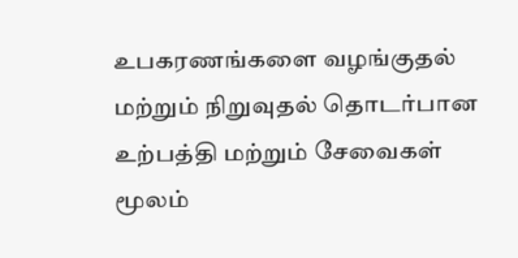உபகரணங்களை வழங்குதல் மற்றும் நிறுவுதல் தொடர்பான உற்பத்தி மற்றும் சேவைகள் மூலம்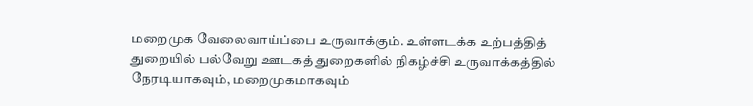மறைமுக வேலைவாய்ப்பை உருவாக்கும். உள்ளடக்க உற்பத்தித் துறையில் பல்வேறு ஊடகத் துறைகளில் நிகழ்ச்சி உருவாக்கத்தில் நேரடியாகவும், மறைமுகமாகவும்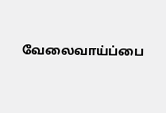வேலைவாய்ப்பை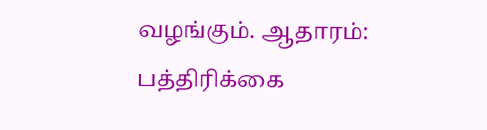வழங்கும். ஆதாரம்: பத்திரிக்கை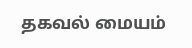தகவல் மையம்